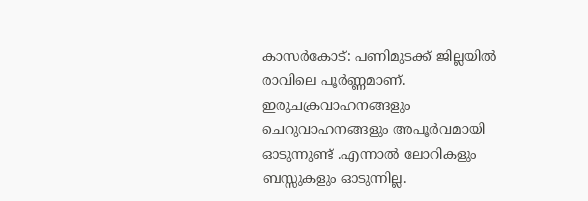കാസർകോട്: പണിമുടക്ക് ജില്ലയിൽ രാവിലെ പൂർണ്ണമാണ്. ഇരുചക്രവാഹനങ്ങളും ചെറുവാഹനങ്ങളും അപൂർവമായി ഓടുന്നുണ്ട് .എന്നാൽ ലോറികളും ബസ്സുകളും ഓടുന്നില്ല.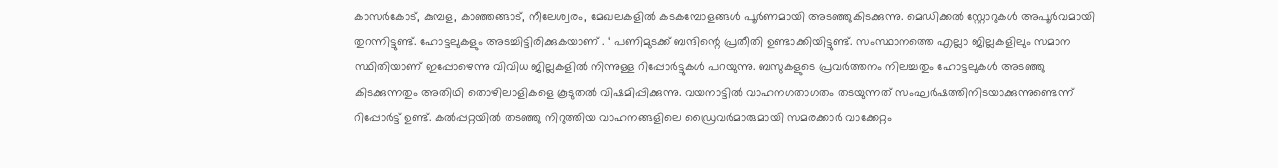കാസർകോട്, കുമ്പള, കാഞ്ഞങ്ങാട്, നീലേശ്വരം, മേഖലകളിൽ കടകമ്പോളങ്ങൾ പൂർണമായി അടഞ്ഞുകിടക്കുന്നു. മെഡിക്കൽ സ്റ്റോറുകൾ അപൂർവമായി തുറന്നിട്ടുണ്ട്. ഹോട്ടലുകളും അടച്ചിട്ടിരിക്കുകയാണ് . ‘ പണിമുടക്ക് ബന്ദിന്റെ പ്രതീതി ഉണ്ടാക്കിയിട്ടുണ്ട്. സംസ്ഥാനത്തെ എല്ലാ ജില്ലകളിലും സമാന സ്ഥിതിയാണ് ഇപ്പോഴെന്നു വിവിധ ജില്ലകളിൽ നിന്നുള്ള റിപ്പോർട്ടുകൾ പറയുന്നു. ബസുകളുടെ പ്രവർത്തനം നിലച്ചതും ഹോട്ടലുകൾ അടഞ്ഞു കിടക്കുന്നതും അതിഥി തൊഴിലാളികളെ കൂടുതൽ വിഷമിപ്പിക്കുന്നു. വയനാട്ടിൽ വാഹനഗതാഗതം തടയുന്നത് സംഘർഷത്തിനിടയാക്കുന്നുണ്ടെന്ന് റിപ്പോർട്ട് ഉണ്ട്. കൽപ്പറ്റയിൽ തടഞ്ഞു നിറുത്തിയ വാഹനങ്ങളിലെ ഡ്രൈവർമാരുമായി സമരക്കാർ വാക്കേറ്റം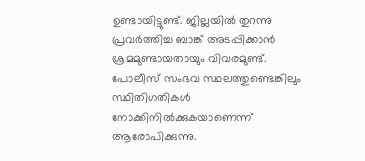ഉണ്ടായിട്ടുണ്ട്. ജില്ലയിൽ തുറന്നു പ്രവർത്തിച്ച ബാങ്ക് അടപ്പിക്കാൻ ശ്രമമുണ്ടായതായും വിവരമുണ്ട്. പോലീസ് സംഭവ സ്ഥലത്തുണ്ടെങ്കിലും സ്ഥിതിഗതികൾ നോക്കിനിൽക്കുകയാണെന്ന് ആരോപിക്കുന്നു.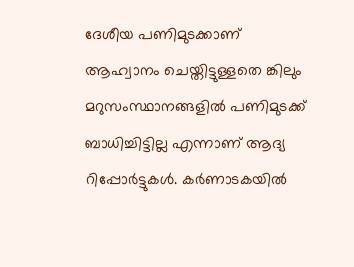ദേശീയ പണിമുടക്കാണ് ആഹ്വാനം ചെയ്തിട്ടുള്ളതെ ങ്കിലും മറുസംസ്ഥാനങ്ങളിൽ പണിമുടക്ക് ബാധിച്ചിട്ടില്ല എന്നാണ് ആദ്യ റിപ്പോർട്ടുകൾ. കർണാടകയിൽ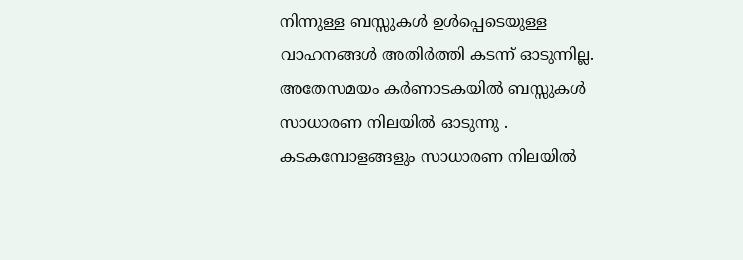നിന്നുള്ള ബസ്സുകൾ ഉൾപ്പെടെയുള്ള വാഹനങ്ങൾ അതിർത്തി കടന്ന് ഓടുന്നില്ല. അതേസമയം കർണാടകയിൽ ബസ്സുകൾ സാധാരണ നിലയിൽ ഓടുന്നു . കടകമ്പോളങ്ങളും സാധാരണ നിലയിൽ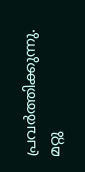പ്രവർത്തിക്കുന്നു. മറ്റു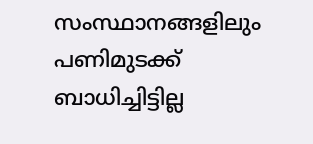സംസ്ഥാനങ്ങളിലും പണിമുടക്ക് ബാധിച്ചിട്ടില്ല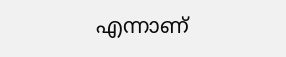എന്നാണ്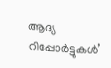ആദ്യ റിപ്പോർട്ടുകൾ’